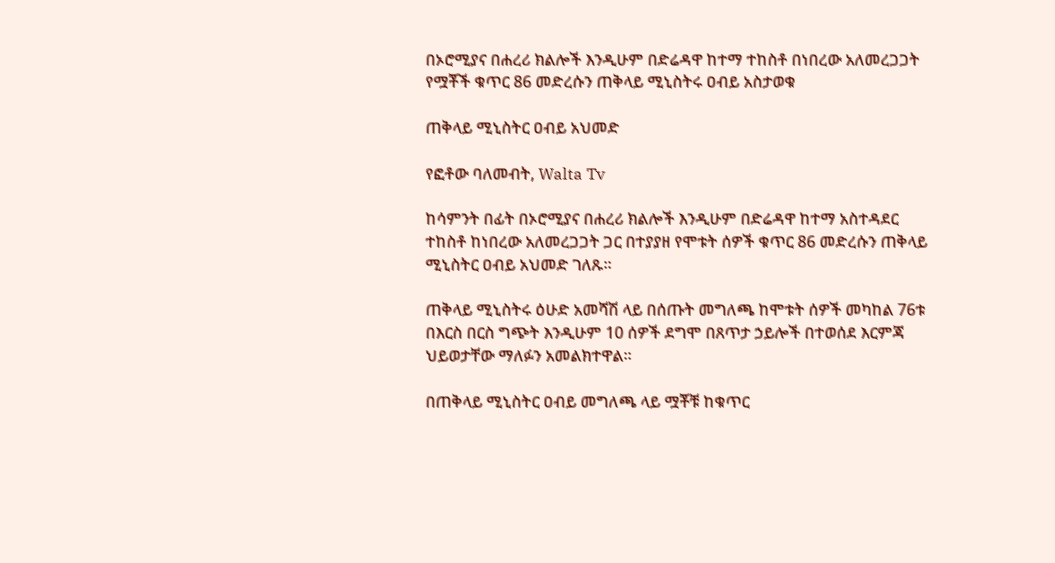በኦሮሚያና በሐረሪ ክልሎች እንዲሁም በድሬዳዋ ከተማ ተከስቶ በነበረው አለመረጋጋት የሟቾች ቁጥር 86 መድረሱን ጠቅላይ ሚኒስትሩ ዐብይ አስታወቁ

ጠቅላይ ሚኒስትር ዐብይ አህመድ

የፎቶው ባለመብት, Walta Tv

ከሳምንት በፊት በኦሮሚያና በሐረሪ ክልሎች እንዲሁም በድሬዳዋ ከተማ አስተዳደር ተከስቶ ከነበረው አለመረጋጋት ጋር በተያያዘ የሞቱት ሰዎች ቁጥር 86 መድረሱን ጠቅላይ ሚኒስትር ዐብይ አህመድ ገለጹ።

ጠቅላይ ሚኒስትሩ ዕሁድ አመሻሽ ላይ በሰጡት መግለጫ ከሞቱት ሰዎች መካከል 76ቱ በእርስ በርስ ግጭት እንዲሁም 10 ሰዎች ደግሞ በጸጥታ ኃይሎች በተወሰደ እርምጃ ህይወታቸው ማለፉን አመልክተዋል።

በጠቅላይ ሚኒስትር ዐብይ መግለጫ ላይ ሟቾቹ ከቁጥር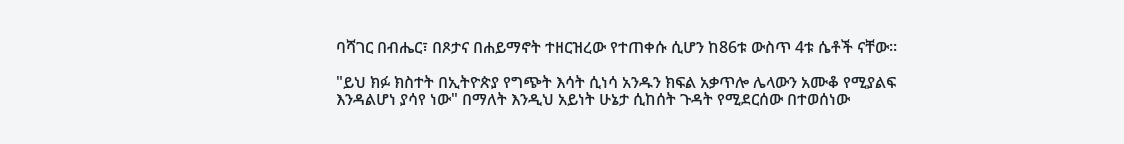ባሻገር በብሔር፣ በጾታና በሐይማኖት ተዘርዝረው የተጠቀሱ ሲሆን ከ86ቱ ውስጥ 4ቱ ሴቶች ናቸው።

"ይህ ክፉ ክስተት በኢትዮጵያ የግጭት እሳት ሲነሳ አንዱን ክፍል አቃጥሎ ሌላውን አሙቆ የሚያልፍ እንዳልሆነ ያሳየ ነው" በማለት እንዲህ አይነት ሁኔታ ሲከሰት ጉዳት የሚደርሰው በተወሰነው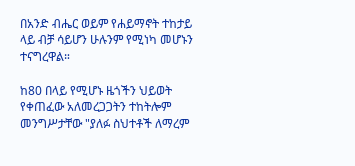በአንድ ብሔር ወይም የሐይማኖት ተከታይ ላይ ብቻ ሳይሆን ሁሉንም የሚነካ መሆኑን ተናግረዋል።

ከ80 በላይ የሚሆኑ ዜጎችን ህይወት የቀጠፈው አለመረጋጋትን ተከትሎም መንግሥታቸው "ያለፉ ስህተቶች ለማረም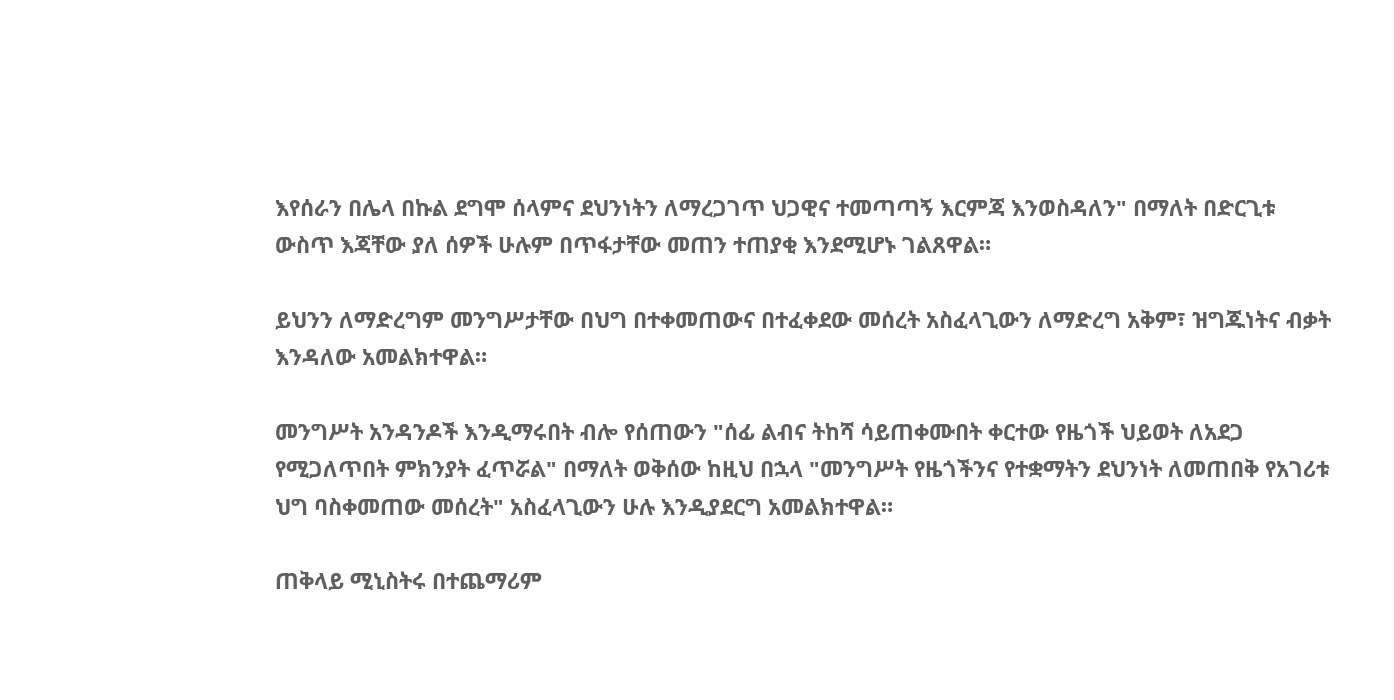እየሰራን በሌላ በኩል ደግሞ ሰላምና ደህንነትን ለማረጋገጥ ህጋዊና ተመጣጣኝ እርምጃ እንወስዳለን" በማለት በድርጊቱ ውስጥ እጃቸው ያለ ሰዎች ሁሉም በጥፋታቸው መጠን ተጠያቂ እንደሚሆኑ ገልጸዋል።

ይህንን ለማድረግም መንግሥታቸው በህግ በተቀመጠውና በተፈቀደው መሰረት አስፈላጊውን ለማድረግ አቅም፣ ዝግጁነትና ብቃት እንዳለው አመልክተዋል።

መንግሥት አንዳንዶች እንዲማሩበት ብሎ የሰጠውን "ሰፊ ልብና ትከሻ ሳይጠቀሙበት ቀርተው የዜጎች ህይወት ለአደጋ የሚጋለጥበት ምክንያት ፈጥሯል" በማለት ወቅሰው ከዚህ በኋላ "መንግሥት የዜጎችንና የተቋማትን ደህንነት ለመጠበቅ የአገሪቱ ህግ ባስቀመጠው መሰረት" አስፈላጊውን ሁሉ እንዲያደርግ አመልክተዋል።

ጠቅላይ ሚኒስትሩ በተጨማሪም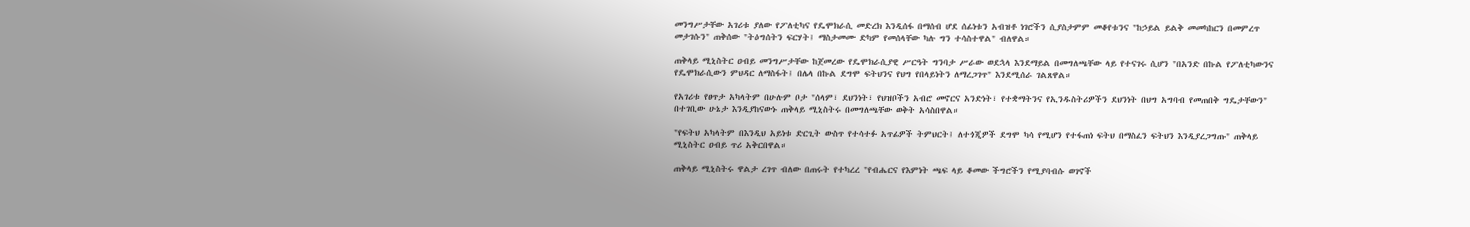መንግሥታቸው አገሪቱ ያለው የፖለቲካና የዴሞክራሲ መድረክ እንዲሰፋ በማሰብ ሆደ ሰፊነቱን አብዝቶ ነገሮችን ሲያስታምም መቆየቱንና "ከኃይል ይልቅ መመካከርን በመምረጥ መታገሱን" ጠቅሰው "ትዕግሰትን ፍርሃት፤ ማስታመሙ ድካም የመሰላቸው ካሉ ግን ተሳስተዋል" ብለዋል።

ጠቅላይ ሚኒስትር ዐብይ መንግሥታቸው ከጀመረው የዴሞክራሲያዊ ሥርዓት ግንባታ ሥራው ወደኋላ እንደማይል በመግለጫቸው ላይ የተናገሩ ሲሆን "በአንድ በኩል የፖለቲካውንና የዴሞክራሲውን ምህዳር ለማስፋት፤ በሌላ በኩል ደግሞ ፍትህንና የህግ የበላይነትን ለማረጋገጥ" እንደሚሰራ ገልጸዋል።

የአገሪቱ የፀጥታ አካላትም በሁሉም ቦታ "ሰላም፣ ደህንነት፣ የህዝቦችን አብሮ መኖርና አንድነት፣ የተቋማትንና የኢንዱስትሪዎችን ደህንነት በህግ አግባብ የመጠበቅ ግዴታቸውን" በተገቢው ሁኔታ እንዲያከናውኑ ጠቅላይ ሚኒስትሩ በመግለጫቸው ወቅት አሳስበዋል።

"የፍትህ አካላትም በእንዲህ አይነቱ ድርጊት ውስጥ የተሳተፉ አጥፊዎች ትምህርት፤ ለተጎጂዎች ደግሞ ካሳ የሚሆን የተፋጠነ ፍትህ በማስፈን ፍትህን እንዲያረጋግጡ" ጠቅላይ ሚኒስትር ዐብይ ጥሪ አቅርበዋል።

ጠቅላይ ሚኒስትሩ ዋልታ ረገጥ ብለው በጠሩት የተካረረ "የብሔርና የእምነት ጫፍ ላይ ቆመው ችግሮችን የሚያባብሱ ወገኖች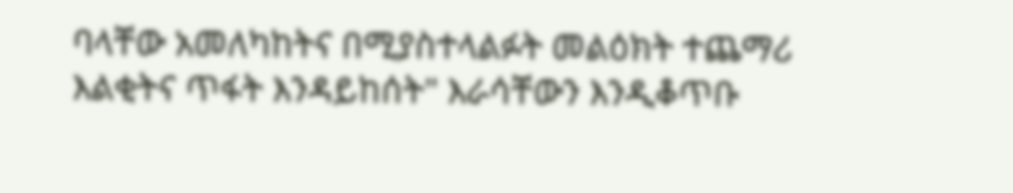ባላቸው አመለካከትና በሚያስተላልፉት መልዕክት ተጨማሪ እልቂትና ጥፋት እንዳይከሰት" እራሳቸውን እንዲቆጥቡ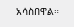አሳስበዋል።